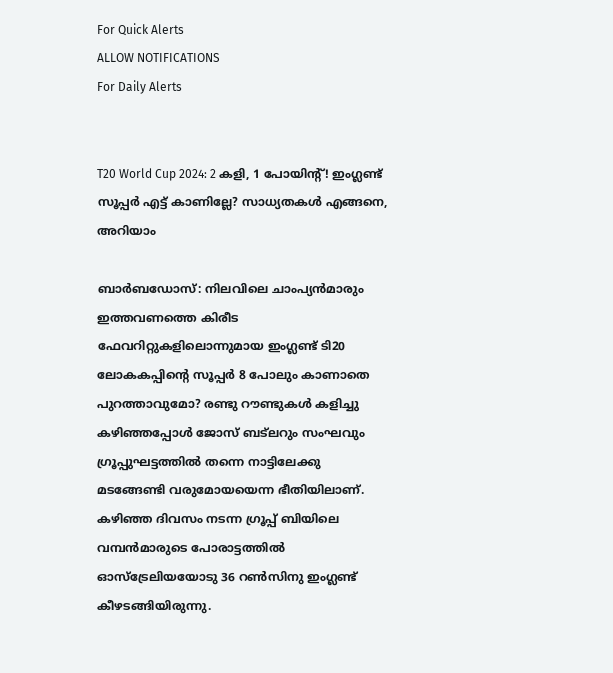For Quick Alerts
ALLOW NOTIFICATIONS
For Daily Alerts


T20 World Cup 2024: 2 കളി, 1 പോയിന്റ്! ഇംഗ്ലണ്ട് സൂപ്പര്‍ എട്ട് കാണില്ലേ? സാധ്യതകള്‍ എങ്ങനെ, അറിയാം

ബാര്‍ബഡോസ്: നിലവിലെ ചാംപ്യന്‍മാരും ഇത്തവണത്തെ കിരീട ഫേവറിറ്റുകളിലൊന്നുമായ ഇംഗ്ലണ്ട് ടി20 ലോകകപ്പിന്റെ സൂപ്പര്‍ 8 പോലും കാണാതെ പുറത്താവുമോ? രണ്ടു റൗണ്ടുകള്‍ കളിച്ചു കഴിഞ്ഞപ്പോള്‍ ജോസ് ബട്‌ലറും സംഘവും ഗ്രൂപ്പുഘട്ടത്തില്‍ തന്നെ നാട്ടിലേക്കു മടങ്ങേണ്ടി വരുമോയയെന്ന ഭീതിയിലാണ്. കഴിഞ്ഞ ദിവസം നടന്ന ഗ്രൂപ്പ് ബിയിലെ വമ്പന്‍മാരുടെ പോരാട്ടത്തില്‍ ഓസ്‌ട്രേലിയയോടു 36 റണ്‍സിനു ഇംഗ്ലണ്ട് കീഴടങ്ങിയിരുന്നു.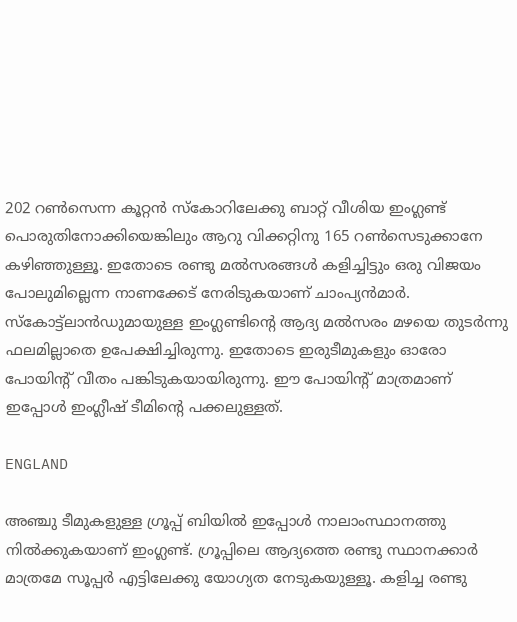202 റണ്‍സെന്ന കൂറ്റന്‍ സ്‌കോറിലേക്കു ബാറ്റ് വീശിയ ഇംഗ്ലണ്ട് പൊരുതിനോക്കിയെങ്കിലും ആറു വിക്കറ്റിനു 165 റണ്‍സെടുക്കാനേ കഴിഞ്ഞുള്ളൂ. ഇതോടെ രണ്ടു മല്‍സരങ്ങള്‍ കളിച്ചിട്ടും ഒരു വിജയം പോലുമില്ലെന്ന നാണക്കേട് നേരിടുകയാണ് ചാംപ്യന്‍മാര്‍. സ്‌കോട്ട്‌ലാന്‍ഡുമായുള്ള ഇംഗ്ലണ്ടിന്റെ ആദ്യ മല്‍സരം മഴയെ തുടര്‍ന്നു ഫലമില്ലാതെ ഉപേക്ഷിച്ചിരുന്നു. ഇതോടെ ഇരുടീമുകളും ഓരോ പോയിന്റ് വീതം പങ്കിടുകയായിരുന്നു. ഈ പോയിന്റ് മാത്രമാണ് ഇപ്പോള്‍ ഇംഗ്ലീഷ് ടീമിന്റെ പക്കലുള്ളത്.

ENGLAND

അഞ്ചു ടീമുകളുള്ള ഗ്രൂപ്പ് ബിയില്‍ ഇപ്പോള്‍ നാലാംസ്ഥാനത്തു നില്‍ക്കുകയാണ് ഇംഗ്ലണ്ട്. ഗ്രൂപ്പിലെ ആദ്യത്തെ രണ്ടു സ്ഥാനക്കാര്‍ മാത്രമേ സൂപ്പര്‍ എട്ടിലേക്കു യോഗ്യത നേടുകയുള്ളൂ. കളിച്ച രണ്ടു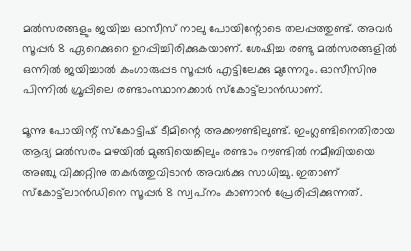മല്‍സരങ്ങളും ജയിച്ച ഓസീസ് നാലു പോയിന്റോടെ തലപ്പത്തുണ്ട്. അവര്‍ സൂപ്പര്‍ 8 ഏറെക്കുറെ ഉറപ്പിച്ചിരിക്കുകയാണ്. ശേഷിച്ച രണ്ടു മല്‍സരങ്ങളില്‍ ഒന്നില്‍ ജയിച്ചാല്‍ കംഗാരുപ്പട സൂപ്പര്‍ എട്ടിലേക്കു മുന്നേറും. ഓസീസിനു പിന്നില്‍ ഗ്രൂപ്പിലെ രണ്ടാംസ്ഥാനക്കാര്‍ സ്‌കോട്ട്‌ലാന്‍ഡാണ്.

മൂന്നു പോയിന്റ് സ്‌കോട്ടിഷ് ടീമിന്റെ അക്കൗണ്ടിലുണ്ട്. ഇംഗ്ലണ്ടിനെതിരായ ആദ്യ മല്‍സരം മഴയില്‍ മുങ്ങിയെങ്കിലും രണ്ടാം റൗണ്ടില്‍ നമീബിയയെ അഞ്ചു വിക്കറ്റിനു തകര്‍ത്തുവിടാന്‍ അവര്‍ക്കു സാധിച്ചു. ഇതാണ് സ്‌കോട്ട്‌ലാന്‍ഡിനെ സൂപ്പര്‍ 8 സ്വപ്‌നം കാണാന്‍ പ്രേരിപ്പിക്കുന്നത്.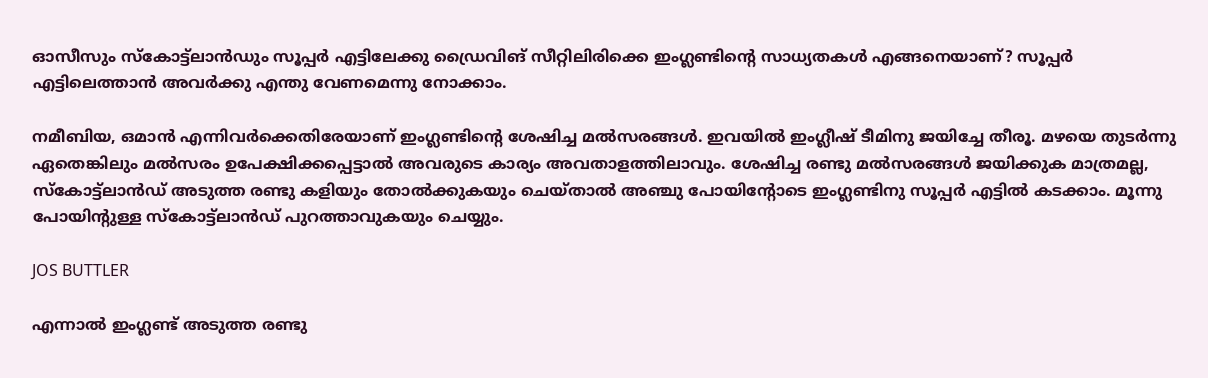ഓസീസും സ്‌കോട്ട്‌ലാന്‍ഡും സൂപ്പര്‍ എട്ടിലേക്കു ഡ്രൈവിങ് സീറ്റിലിരിക്കെ ഇംഗ്ലണ്ടിന്റെ സാധ്യതകള്‍ എങ്ങനെയാണ്? സൂപ്പര്‍ എട്ടിലെത്താന്‍ അവര്‍ക്കു എന്തു വേണമെന്നു നോക്കാം.

നമീബിയ, ഒമാന്‍ എന്നിവര്‍ക്കെതിരേയാണ് ഇംഗ്ലണ്ടിന്റെ ശേഷിച്ച മല്‍സരങ്ങള്‍. ഇവയില്‍ ഇംഗ്ലീഷ് ടീമിനു ജയിച്ചേ തീരൂ. മഴയെ തുടര്‍ന്നു ഏതെങ്കിലും മല്‍സരം ഉപേക്ഷിക്കപ്പെട്ടാല്‍ അവരുടെ കാര്യം അവതാളത്തിലാവും. ശേഷിച്ച രണ്ടു മല്‍സരങ്ങള്‍ ജയിക്കുക മാത്രമല്ല, സ്‌കോട്ട്‌ലാന്‍ഡ് അടുത്ത രണ്ടു കളിയും തോല്‍ക്കുകയും ചെയ്താല്‍ അഞ്ചു പോയിന്റോടെ ഇംഗ്ലണ്ടിനു സൂപ്പര്‍ എട്ടില്‍ കടക്കാം. മൂന്നു പോയിന്റുള്ള സ്‌കോട്ട്‌ലാന്‍ഡ് പുറത്താവുകയും ചെയ്യും.

JOS BUTTLER

എന്നാല്‍ ഇംഗ്ലണ്ട് അടുത്ത രണ്ടു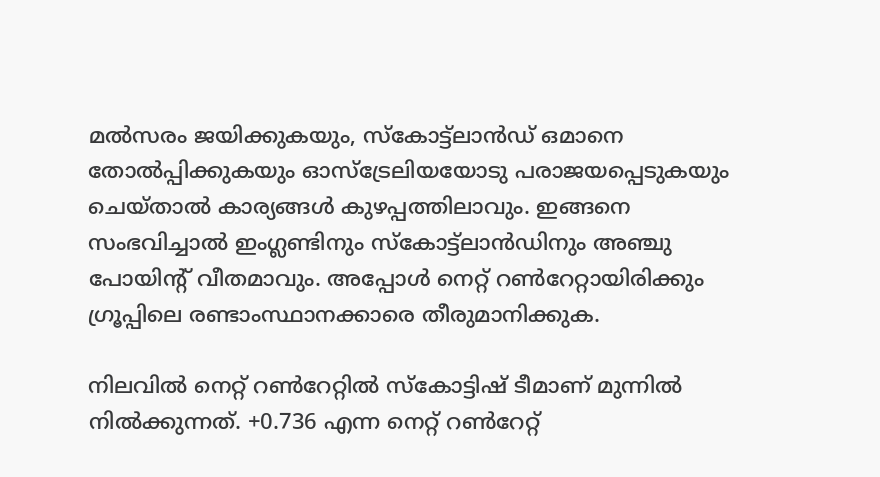മല്‍സരം ജയിക്കുകയും, സ്‌കോട്ട്‌ലാന്‍ഡ് ഒമാനെ തോല്‍പ്പിക്കുകയും ഓസ്‌ട്രേലിയയോടു പരാജയപ്പെടുകയും ചെയ്താല്‍ കാര്യങ്ങള്‍ കുഴപ്പത്തിലാവും. ഇങ്ങനെ സംഭവിച്ചാല്‍ ഇംഗ്ലണ്ടിനും സ്‌കോട്ട്‌ലാന്‍ഡിനും അഞ്ചു പോയിന്റ് വീതമാവും. അപ്പോള്‍ നെറ്റ് റണ്‍റേറ്റായിരിക്കും ഗ്രൂപ്പിലെ രണ്ടാംസ്ഥാനക്കാരെ തീരുമാനിക്കുക.

നിലവില്‍ നെറ്റ് റണ്‍റേറ്റില്‍ സ്‌കോട്ടിഷ് ടീമാണ് മുന്നില്‍ നില്‍ക്കുന്നത്. +0.736 എന്ന നെറ്റ് റണ്‍റേറ്റ്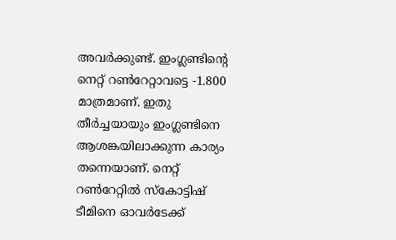അവര്‍ക്കുണ്ട്. ഇംഗ്ലണ്ടിന്റെ നെറ്റ് റണ്‍റേറ്റാവട്ടെ -1.800 മാത്രമാണ്. ഇതു തീര്‍ച്ചയായും ഇംഗ്ലണ്ടിനെ ആശങ്കയിലാക്കുന്ന കാര്യം തന്നെയാണ്. നെറ്റ് റണ്‍റേറ്റില്‍ സ്‌കോട്ടിഷ് ടീമിനെ ഓവര്‍ടേക്ക്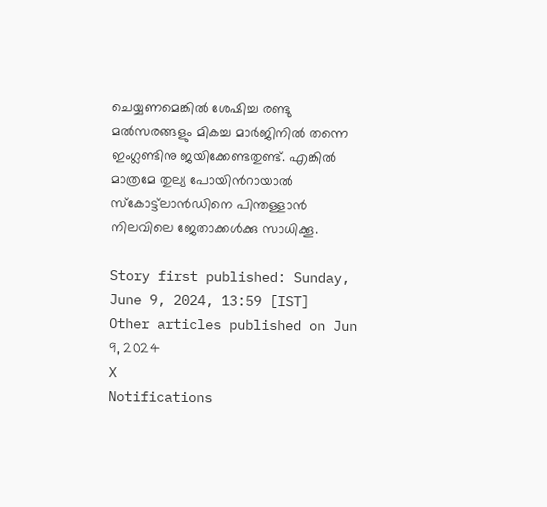ചെയ്യണമെങ്കില്‍ ശേഷിച്ച രണ്ടു മല്‍സരങ്ങളും മികച്ച മാര്‍ജിനില്‍ തന്നെ ഇംഗ്ലണ്ടിനു ജയിക്കേണ്ടതുണ്ട്. എങ്കില്‍ മാത്രമേ തുല്യ പോയിന്‍റായാല്‍ സ്‌കോട്ട്‌ലാന്‍ഡിനെ പിന്തള്ളാന്‍ നിലവിലെ ജേതാക്കള്‍ക്കു സാധിക്കൂ.

Story first published: Sunday, June 9, 2024, 13:59 [IST]
Other articles published on Jun 9, 2024
X
Notifications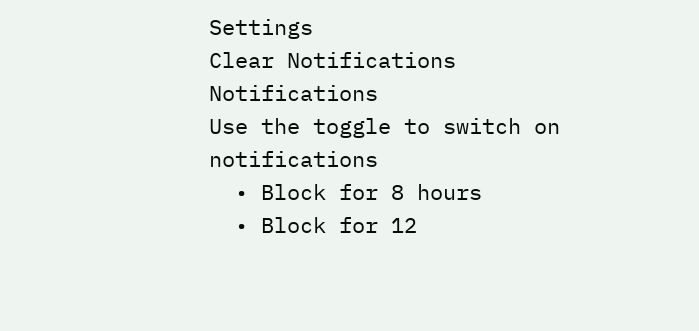Settings
Clear Notifications
Notifications
Use the toggle to switch on notifications
  • Block for 8 hours
  • Block for 12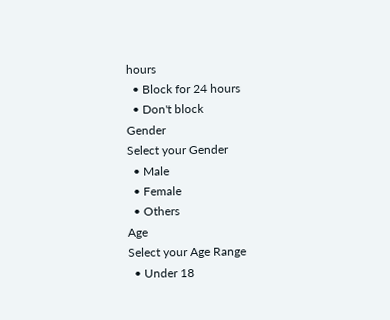hours
  • Block for 24 hours
  • Don't block
Gender
Select your Gender
  • Male
  • Female
  • Others
Age
Select your Age Range
  • Under 18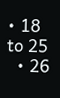• 18 to 25
  • 26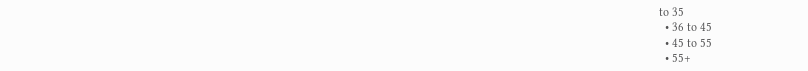to 35
  • 36 to 45
  • 45 to 55
  • 55+